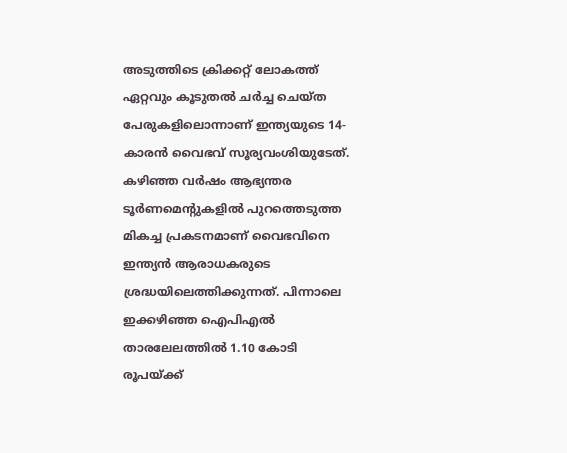അടുത്തിടെ ക്രിക്കറ്റ് ലോകത്ത് ഏറ്റവും കൂടുതൽ ചർച്ച ചെയ്ത പേരുകളിലൊന്നാണ് ഇന്ത്യയുടെ 14-കാരൻ വൈഭവ് സൂര്യവംശിയുടേത്. കഴിഞ്ഞ വർഷം ആഭ്യന്തര ടൂർണമെന്റുകളിൽ പുറത്തെടുത്ത മികച്ച പ്രകടനമാണ് വൈഭവിനെ ഇന്ത്യൻ ആരാധകരുടെ ശ്രദ്ധയിലെത്തിക്കുന്നത്. പിന്നാലെ ഇക്കഴിഞ്ഞ ഐപിഎൽ താരലേലത്തിൽ 1.10 കോടി രൂപയ്ക്ക്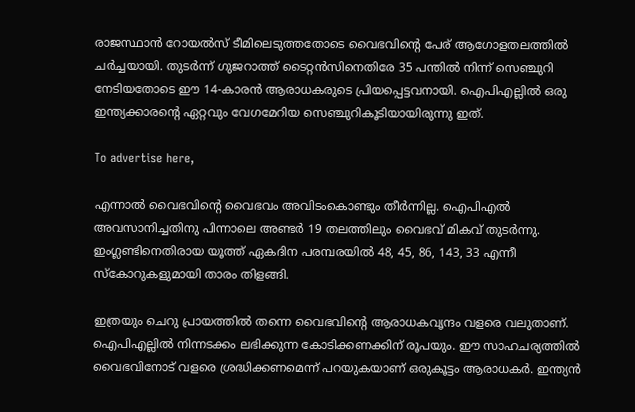രാജസ്ഥാൻ റോയൽസ് ടീമിലെടുത്തതോടെ വൈഭവിന്റെ പേര് ആഗോളതലത്തിൽ ചർച്ചയായി. തുടർന്ന് ഗുജറാത്ത് ടൈറ്റൻസിനെതിരേ 35 പന്തിൽ നിന്ന് സെഞ്ചുറി നേടിയതോടെ ഈ 14-കാരൻ ആരാധകരുടെ പ്രിയപ്പെട്ടവനായി. ഐപിഎല്ലിൽ ഒരു ഇന്ത്യക്കാരന്റെ ഏറ്റവും വേഗമേറിയ സെഞ്ചുറികൂടിയായിരുന്നു ഇത്.

To advertise here,

എന്നാൽ വൈഭവിന്റെ വൈഭവം അവിടംകൊണ്ടും തീർന്നില്ല. ഐപിഎൽ അവസാനിച്ചതിനു പിന്നാലെ അണ്ടർ 19 തലത്തിലും വൈഭവ് മികവ് തുടർന്നു. ഇംഗ്ലണ്ടിനെതിരായ യൂത്ത് ഏകദിന പരമ്പരയിൽ 48, 45, 86, 143, 33 എന്നീ സ്‌കോറുകളുമായി താരം തിളങ്ങി.

ഇത്രയും ചെറു പ്രായത്തിൽ തന്നെ വൈഭവിന്റെ ആരാധകവൃന്ദം വളരെ വലുതാണ്. ഐപിഎല്ലിൽ നിന്നടക്കം ലഭിക്കുന്ന കോടിക്കണക്കിന് രൂപയും. ഈ സാഹചര്യത്തിൽ വൈഭവിനോട് വളരെ ശ്രദ്ധിക്കണമെന്ന് പറയുകയാണ് ഒരുകൂട്ടം ആരാധകർ. ഇന്ത്യൻ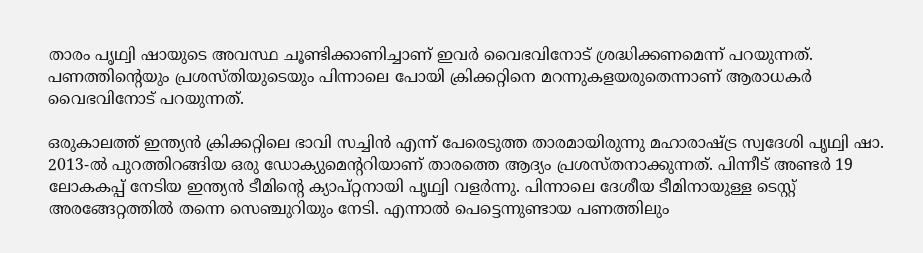താരം പൃഥ്വി ഷായുടെ അവസ്ഥ ചൂണ്ടിക്കാണിച്ചാണ് ഇവർ വൈഭവിനോട് ശ്രദ്ധിക്കണമെന്ന് പറയുന്നത്. പണത്തിന്റെയും പ്രശസ്തിയുടെയും പിന്നാലെ പോയി ക്രിക്കറ്റിനെ മറന്നുകളയരുതെന്നാണ് ആരാധകർ വൈഭവിനോട് പറയുന്നത്.

ഒരുകാലത്ത് ഇന്ത്യൻ ക്രിക്കറ്റിലെ ഭാവി സച്ചിൻ എന്ന് പേരെടുത്ത താരമായിരുന്നു മഹാരാഷ്ട്ര സ്വദേശി പൃഥ്വി ഷാ. 2013-ൽ പുറത്തിറങ്ങിയ ഒരു ഡോക്യുമെന്ററിയാണ് താരത്തെ ആദ്യം പ്രശസ്തനാക്കുന്നത്. പിന്നീട് അണ്ടർ 19 ലോകകപ്പ് നേടിയ ഇന്ത്യൻ ടീമിന്റെ ക്യാപ്റ്റനായി പൃഥ്വി വളർന്നു. പിന്നാലെ ദേശീയ ടീമിനായുള്ള ടെസ്റ്റ് അരങ്ങേറ്റത്തിൽ തന്നെ സെഞ്ചുറിയും നേടി. എന്നാൽ പെട്ടെന്നുണ്ടായ പണത്തിലും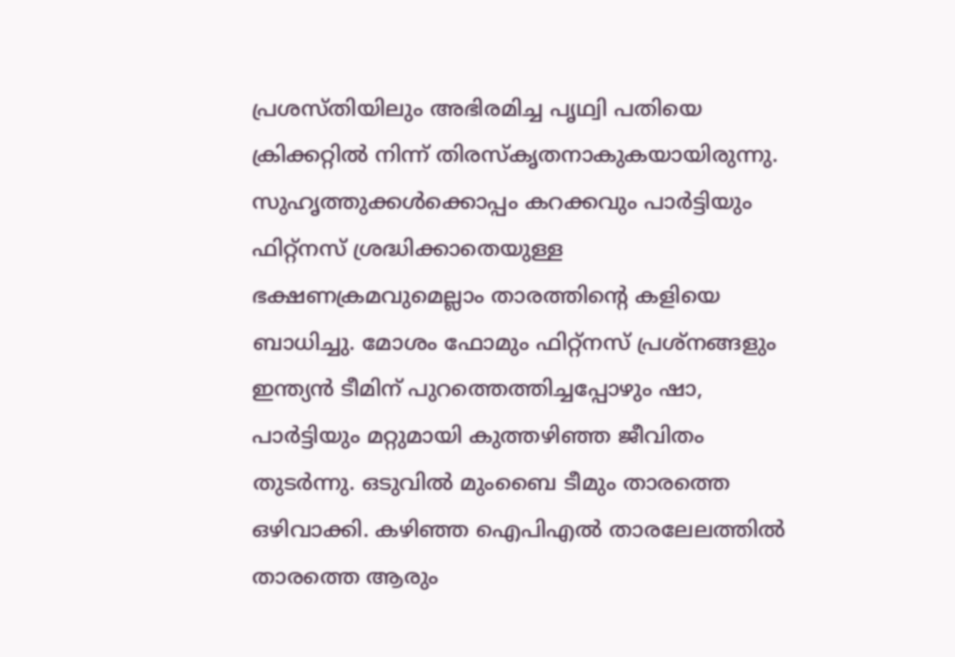പ്രശസ്തിയിലും അഭിരമിച്ച പൃഥ്വി പതിയെ ക്രിക്കറ്റിൽ നിന്ന് തിരസ്‌കൃതനാകുകയായിരുന്നു. സുഹൃത്തുക്കൾക്കൊപ്പം കറക്കവും പാർട്ടിയും ഫിറ്റ്‌നസ് ശ്രദ്ധിക്കാതെയുള്ള ഭക്ഷണക്രമവുമെല്ലാം താരത്തിന്റെ കളിയെ ബാധിച്ചു. മോശം ഫോമും ഫിറ്റ്നസ് പ്രശ്നങ്ങളും ഇന്ത്യൻ ടീമിന് പുറത്തെത്തിച്ചപ്പോഴും ഷാ, പാർട്ടിയും മറ്റുമായി കുത്തഴിഞ്ഞ ജീവിതം തുടർന്നു. ഒടുവിൽ മുംബൈ ടീമും താരത്തെ ഒഴിവാക്കി. കഴിഞ്ഞ ഐപിഎൽ താരലേലത്തിൽ താരത്തെ ആരും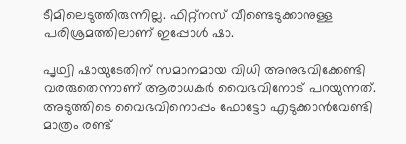ടീമിലെടുത്തിരുന്നില്ല. ഫിറ്റ്‌നസ് വീണ്ടെടുക്കാനുള്ള പരിശ്രമത്തിലാണ് ഇപ്പോൾ ഷാ.

പൃഥ്വി ഷായുടേതിന് സമാനമായ വിധി അനുഭവിക്കേണ്ടി വരരുതെന്നാണ് ആരാധകർ വൈഭവിനോട് പറയുന്നത്. അടുത്തിടെ വൈഭവിനൊപ്പം ഫോട്ടോ എടുക്കാൻവേണ്ടി മാത്രം രണ്ട്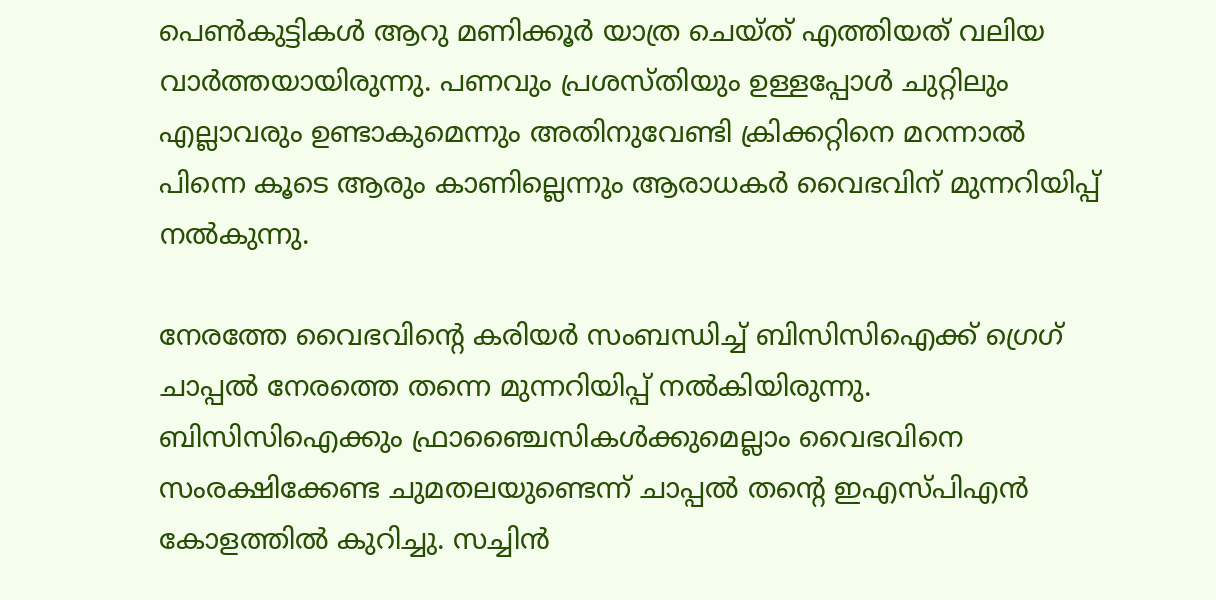പെൺകുട്ടികൾ ആറു മണിക്കൂർ യാത്ര ചെയ്ത് എത്തിയത് വലിയ വാർത്തയായിരുന്നു. പണവും പ്രശസ്തിയും ഉള്ളപ്പോൾ ചുറ്റിലും എല്ലാവരും ഉണ്ടാകുമെന്നും അതിനുവേണ്ടി ക്രിക്കറ്റിനെ മറന്നാൽ പിന്നെ കൂടെ ആരും കാണില്ലെന്നും ആരാധകർ വൈഭവിന് മുന്നറിയിപ്പ് നൽകുന്നു.

നേരത്തേ വൈഭവിന്റെ കരിയർ സംബന്ധിച്ച് ബിസിസിഐക്ക് ഗ്രെഗ് ചാപ്പൽ നേരത്തെ തന്നെ മുന്നറിയിപ്പ് നൽകിയിരുന്നു. ബിസിസിഐക്കും ഫ്രാഞ്ചൈസികൾക്കുമെല്ലാം വൈഭവിനെ സംരക്ഷിക്കേണ്ട ചുമതലയുണ്ടെന്ന് ചാപ്പൽ തന്റെ ഇഎസ്പിഎൻ കോളത്തിൽ കുറിച്ചു. സച്ചിൻ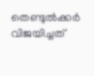തെണ്ടുൽക്കർ വിജയിച്ചത്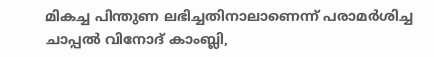മികച്ച പിന്തുണ ലഭിച്ചതിനാലാണെന്ന് പരാമർശിച്ച ചാപ്പൽ വിനോദ് കാംബ്ലി,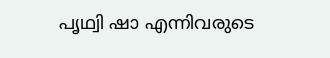പൃഥ്വി ഷാ എന്നിവരുടെ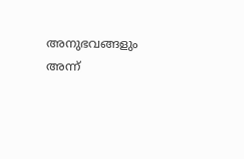അനുഭവങ്ങളും അന്ന്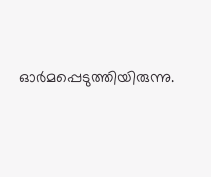ഓർമപ്പെടുത്തിയിരുന്നു.